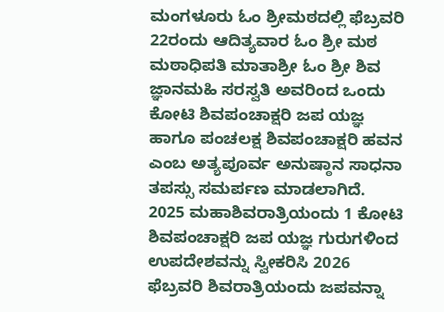ಮಂಗಳೂರು ಓಂ ಶ್ರೀಮಠದಲ್ಲಿ ಫೆಬ್ರವರಿ 22ರಂದು ಆದಿತ್ಯವಾರ ಓಂ ಶ್ರೀ ಮಠ ಮಠಾಧಿಪತಿ ಮಾತಾಶ್ರೀ ಓಂ ಶ್ರೀ ಶಿವ ಜ್ಞಾನಮಹಿ ಸರಸ್ವತಿ ಅವರಿಂದ ಒಂದು ಕೋಟಿ ಶಿವಪಂಚಾಕ್ಷರಿ ಜಪ ಯಜ್ಞ ಹಾಗೂ ಪಂಚಲಕ್ಷ ಶಿವಪಂಚಾಕ್ಷರಿ ಹವನ ಎಂಬ ಅತ್ಯಪೂರ್ವ ಅನುಷ್ಠಾನ ಸಾಧನಾ ತಪಸ್ಸು ಸಮರ್ಪಣ ಮಾಡಲಾಗಿದೆ.
2025 ಮಹಾಶಿವರಾತ್ರಿಯಂದು 1 ಕೋಟಿ ಶಿವಪಂಚಾಕ್ಷರಿ ಜಪ ಯಜ್ಞ ಗುರುಗಳಿಂದ ಉಪದೇಶವನ್ನು ಸ್ವೀಕರಿಸಿ 2026 ಫೆಬ್ರವರಿ ಶಿವರಾತ್ರಿಯಂದು ಜಪವನ್ನಾ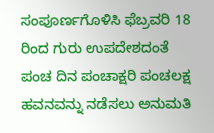ಸಂಪೂರ್ಣಗೊಳಿಸಿ ಫೆಬ್ರವರಿ 18 ರಿಂದ ಗುರು ಉಪದೇಶದಂತೆ ಪಂಚ ದಿನ ಪಂಚಾಕ್ಷರಿ ಪಂಚಲಕ್ಷ ಹವನವನ್ನು ನಡೆಸಲು ಅನುಮತಿ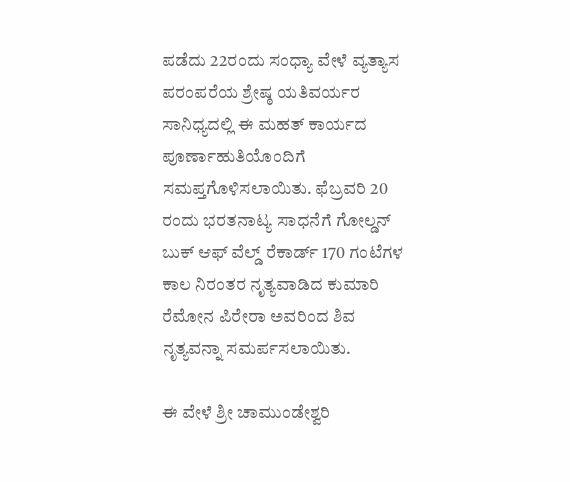ಪಡೆದು 22ರಂದು ಸಂಧ್ಯಾ ವೇಳೆ ವ್ಯತ್ಯಾಸ ಪರಂಪರೆಯ ಶ್ರೇಷ್ಠ ಯತಿವರ್ಯರ ಸಾನಿಧ್ಯದಲ್ಲಿ ಈ ಮಹತ್ ಕಾರ್ಯದ ಪೂರ್ಣಾಹುತಿಯೊಂದಿಗೆ ಸಮಪ್ತಗೊಳಿಸಲಾಯಿತು. ಫೆಬ್ರವರಿ 20 ರಂದು ಭರತನಾಟ್ಯ ಸಾಧನೆಗೆ ಗೋಲ್ಡನ್ ಬುಕ್ ಆಫ್ ವೆಲ್ಡ್ ರೆಕಾರ್ಡ್ 170 ಗಂಟೆಗಳ ಕಾಲ ನಿರಂತರ ನೃತ್ಯವಾಡಿದ ಕುಮಾರಿ ರೆಮೋನ ಪಿರೇರಾ ಅವರಿಂದ ಶಿವ ನೃತ್ಯವನ್ನಾ ಸಮರ್ಪಸಲಾಯಿತು.

ಈ ವೇಳೆ ಶ್ರೀ ಚಾಮುಂಡೇಶ್ವರಿ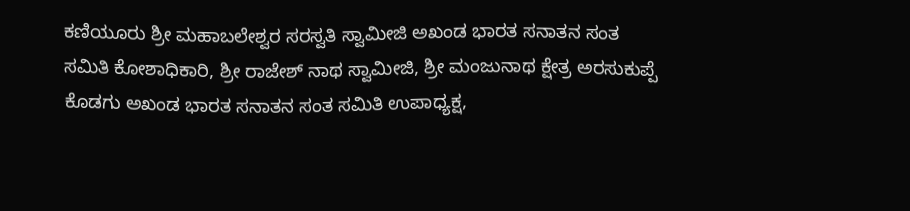ಕಣಿಯೂರು ಶ್ರೀ ಮಹಾಬಲೇಶ್ವರ ಸರಸ್ವತಿ ಸ್ವಾಮೀಜಿ ಅಖಂಡ ಭಾರತ ಸನಾತನ ಸಂತ ಸಮಿತಿ ಕೋಶಾಧಿಕಾರಿ, ಶ್ರೀ ರಾಜೇಶ್ ನಾಥ ಸ್ವಾಮೀಜಿ, ಶ್ರೀ ಮಂಜುನಾಥ ಕ್ಷೇತ್ರ ಅರಸುಕುಪ್ಪೆ ಕೊಡಗು ಅಖಂಡ ಭಾರತ ಸನಾತನ ಸಂತ ಸಮಿತಿ ಉಪಾಧ್ಯಕ್ಷ,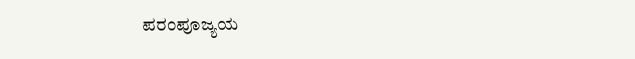ಪರಂಪೂಜ್ಯಯ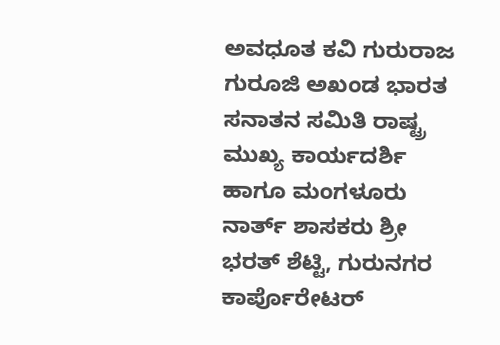ಅವಧೂತ ಕವಿ ಗುರುರಾಜ ಗುರೂಜಿ ಅಖಂಡ ಭಾರತ ಸನಾತನ ಸಮಿತಿ ರಾಷ್ಟ್ರ ಮುಖ್ಯ ಕಾರ್ಯದರ್ಶಿ ಹಾಗೂ ಮಂಗಳೂರು ನಾರ್ತ್ ಶಾಸಕರು ಶ್ರೀ ಭರತ್ ಶೆಟ್ಟಿ, ಗುರುನಗರ ಕಾರ್ಪೊರೇಟರ್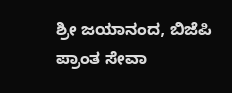ಶ್ರೀ ಜಯಾನಂದ, ಬಿಜೆಪಿ ಪ್ರಾಂತ ಸೇವಾ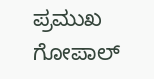ಪ್ರಮುಖ ಗೋಪಾಲ್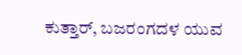ಕುತ್ತಾರ್, ಬಜರಂಗದಳ ಯುವ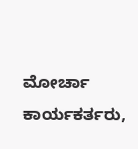ಮೋರ್ಚಾ ಕಾರ್ಯಕರ್ತರು,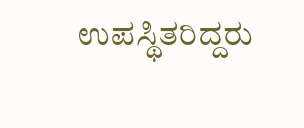ಉಪಸ್ಥಿತರಿದ್ದರು